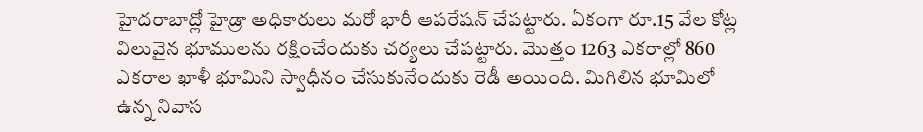హైదరాబాద్లో హైడ్రా అధికారులు మరో భారీ ఆపరేషన్ చేపట్టారు. ఏకంగా రూ.15 వేల కోట్ల విలువైన భూములను రక్షించేందుకు చర్యలు చేపట్టారు. మొత్తం 1263 ఎకరాల్లో 860 ఎకరాల ఖాళీ భూమిని స్వాధీనం చేసుకునేందుకు రెడీ అయింది. మిగిలిన భూమిలో ఉన్న నివాస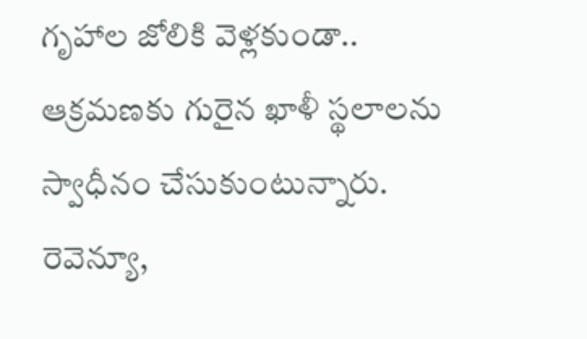గృహాల జోలికి వెళ్లకుండా.. ఆక్రమణకు గురైన ఖాళీ స్థలాలను స్వాధీనం చేసుకుంటున్నారు. రెవెన్యూ,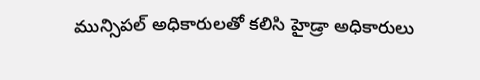మున్సిపల్ అధికారులతో కలిసి హైడ్రా అధికారులు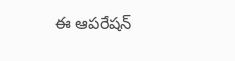ఈ ఆపరేషన్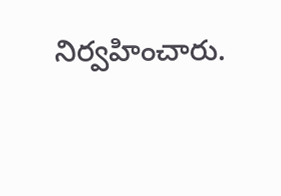నిర్వహించారు.